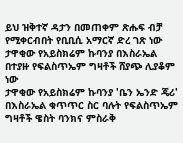ይህ ዝቅተኛ ዳታን በመጠቀም ጽሑፍ ብቻ የሚቀርብበት የቢቢሲ አማርኛ ድረ ገጽ ነው
ታዋቂው የአይስክሬም ኩባንያ በእስራኤል በተያዙ የፍልስጥኤም ግዛቶች ሸያጭ ሊያቆም ነው
ታዋቂው የአይስክሬም ኩባንያ 'ቤን ኤንድ ጄሪ' በእስራኤል ቁጥጥር ስር ባሉት የፍልስጥኤም ግዛቶች ዌስት ባንክና ምስራቅ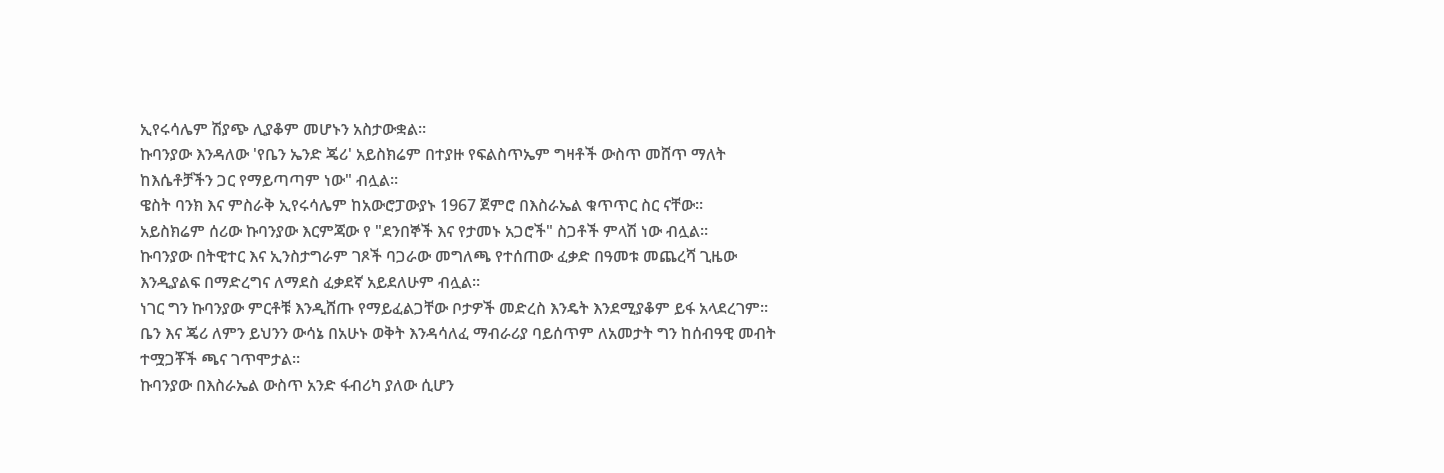ኢየሩሳሌም ሽያጭ ሊያቆም መሆኑን አስታውቋል።
ኩባንያው እንዳለው 'የቤን ኤንድ ጄሪ' አይስክሬም በተያዙ የፍልስጥኤም ግዛቶች ውስጥ መሸጥ ማለት ከእሴቶቻችን ጋር የማይጣጣም ነው" ብሏል።
ዌስት ባንክ እና ምስራቅ ኢየሩሳሌም ከአውሮፓውያኑ 1967 ጀምሮ በእስራኤል ቁጥጥር ስር ናቸው።
አይስክሬም ሰሪው ኩባንያው እርምጃው የ "ደንበኞች እና የታመኑ አጋሮች" ስጋቶች ምላሽ ነው ብሏል።
ኩባንያው በትዊተር እና ኢንስታግራም ገጾች ባጋራው መግለጫ የተሰጠው ፈቃድ በዓመቱ መጨረሻ ጊዜው እንዲያልፍ በማድረግና ለማደስ ፈቃደኛ አይደለሁም ብሏል።
ነገር ግን ኩባንያው ምርቶቹ እንዲሸጡ የማይፈልጋቸው ቦታዎች መድረስ እንዴት እንደሚያቆም ይፋ አላደረገም።
ቤን እና ጄሪ ለምን ይህንን ውሳኔ በአሁኑ ወቅት እንዳሳለፈ ማብራሪያ ባይሰጥም ለአመታት ግን ከሰብዓዊ መብት ተሟጋቾች ጫና ገጥሞታል።
ኩባንያው በእስራኤል ውስጥ አንድ ፋብሪካ ያለው ሲሆን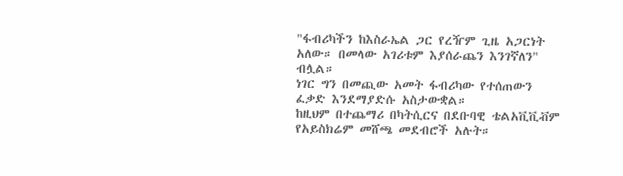"ፋብሪካችን ከእስራኤል ጋር የረዥም ጊዜ አጋርነት አለው። በመላው አገሪቱም እያሰራጨን እንገኛለን" ብሏል።
ነገር ግን በመጪው አመት ፋብሪካው የተሰጠውን ፈቃድ እንደማያድሱ አስታውቋል።
ከዚህም በተጨማሪ በካትሲርና በደቡባዊ ቴልአቪቪቭም የአይስክሬም መሸጫ መደብሮች አሉት።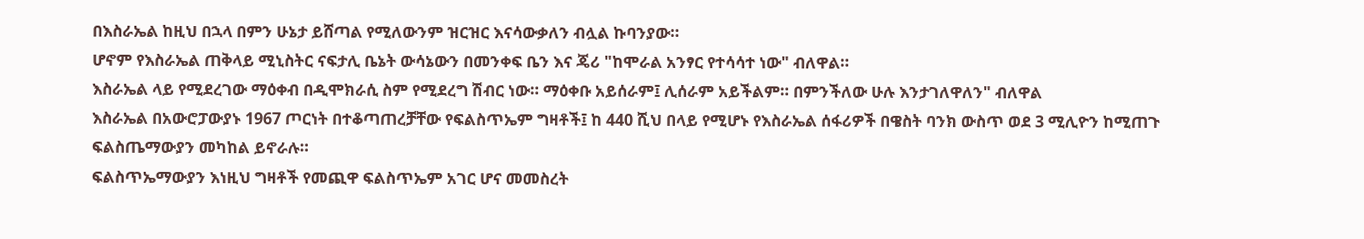በእስራኤል ከዚህ በኋላ በምን ሁኔታ ይሸጣል የሚለውንም ዝርዝር እናሳውቃለን ብሏል ኩባንያው።
ሆኖም የእስራኤል ጠቅላይ ሚኒስትር ናፍታሊ ቤኔት ውሳኔውን በመንቀፍ ቤን እና ጄሪ "ከሞራል አንፃር የተሳሳተ ነው" ብለዋል።
እስራኤል ላይ የሚደረገው ማዕቀብ በዲሞክራሲ ስም የሚደረግ ሽብር ነው። ማዕቀቡ አይሰራም፤ ሊሰራም አይችልም። በምንችለው ሁሉ እንታገለዋለን" ብለዋል
እስራኤል በአውሮፓውያኑ 1967 ጦርነት በተቆጣጠረቻቸው የፍልስጥኤም ግዛቶች፤ ከ 440 ሺህ በላይ የሚሆኑ የእስራኤል ሰፋሪዎች በዌስት ባንክ ውስጥ ወደ 3 ሚሊዮን ከሚጠጉ ፍልስጤማውያን መካከል ይኖራሉ።
ፍልስጥኤማውያን እነዚህ ግዛቶች የመጪዋ ፍልስጥኤም አገር ሆና መመስረት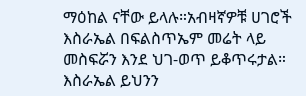ማዕከል ናቸው ይላሉ።አብዛኛዎቹ ሀገሮች እስራኤል በፍልስጥኤም መሬት ላይ መስፍሯን እንደ ህገ-ወጥ ይቆጥሩታል። እስራኤል ይህንን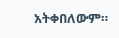አትቀበለውም።